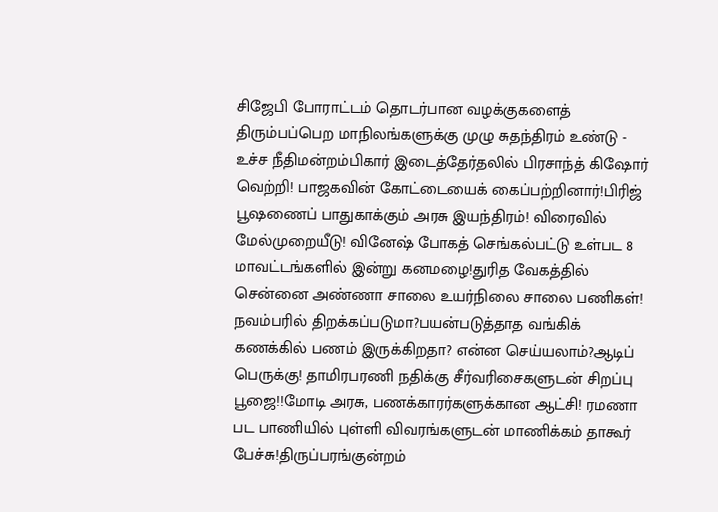சிஜேபி போராட்டம் தொடர்பான வழக்குகளைத் திரும்பப்பெற மாநிலங்களுக்கு முழு சுதந்திரம் உண்டு - உச்ச நீதிமன்றம்பிகார் இடைத்தேர்தலில் பிரசாந்த் கிஷோர் வெற்றி! பாஜகவின் கோட்டையைக் கைப்பற்றினார்!பிரிஜ் பூஷணைப் பாதுகாக்கும் அரசு இயந்திரம்! விரைவில் மேல்முறையீடு! வினேஷ் போகத் செங்கல்பட்டு உள்பட 8 மாவட்டங்களில் இன்று கனமழை!துரித வேகத்தில் சென்னை அண்ணா சாலை உயர்நிலை சாலை பணிகள்! நவம்பரில் திறக்கப்படுமா?பயன்படுத்தாத வங்கிக் கணக்கில் பணம் இருக்கிறதா? என்ன செய்யலாம்?ஆடிப் பெருக்கு! தாமிரபரணி நதிக்கு சீர்வரிசைகளுடன் சிறப்பு பூஜை!!மோடி அரசு, பணக்காரர்களுக்கான ஆட்சி! ரமணா பட பாணியில் புள்ளி விவரங்களுடன் மாணிக்கம் தாகூர் பேச்சு!திருப்பரங்குன்றம்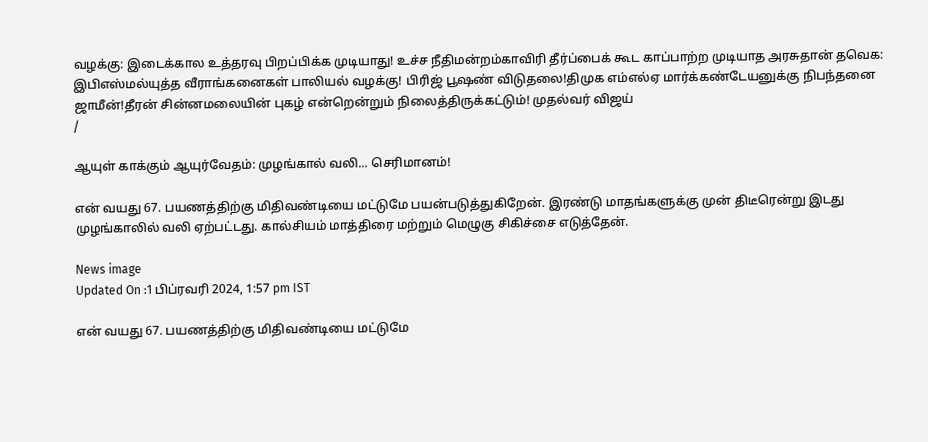வழக்கு: இடைக்கால உத்தரவு பிறப்பிக்க முடியாது! உச்ச நீதிமன்றம்காவிரி தீர்ப்பைக் கூட காப்பாற்ற முடியாத அரசுதான் தவெக: இபிஎஸ்மல்யுத்த வீராங்கனைகள் பாலியல் வழக்கு! பிரிஜ் பூஷண் விடுதலை!திமுக எம்எல்ஏ மார்க்கண்டேயனுக்கு நிபந்தனை ஜாமீன்!தீரன் சின்னமலையின் புகழ் என்றென்றும் நிலைத்திருக்கட்டும்! முதல்வர் விஜய்
/

ஆயுள் காக்கும் ஆயுர்வேதம்: முழங்கால் வலி... செரிமானம்!

என் வயது 67. பயணத்திற்கு மிதிவண்டியை மட்டுமே பயன்படுத்துகிறேன். இரண்டு மாதங்களுக்கு முன் திடீரென்று இடது முழங்காலில் வலி ஏற்பட்டது. கால்சியம் மாத்திரை மற்றும் மெழுகு சிகிச்சை எடுத்தேன்.

News image
Updated On :1 பிப்ரவரி 2024, 1:57 pm IST

என் வயது 67. பயணத்திற்கு மிதிவண்டியை மட்டுமே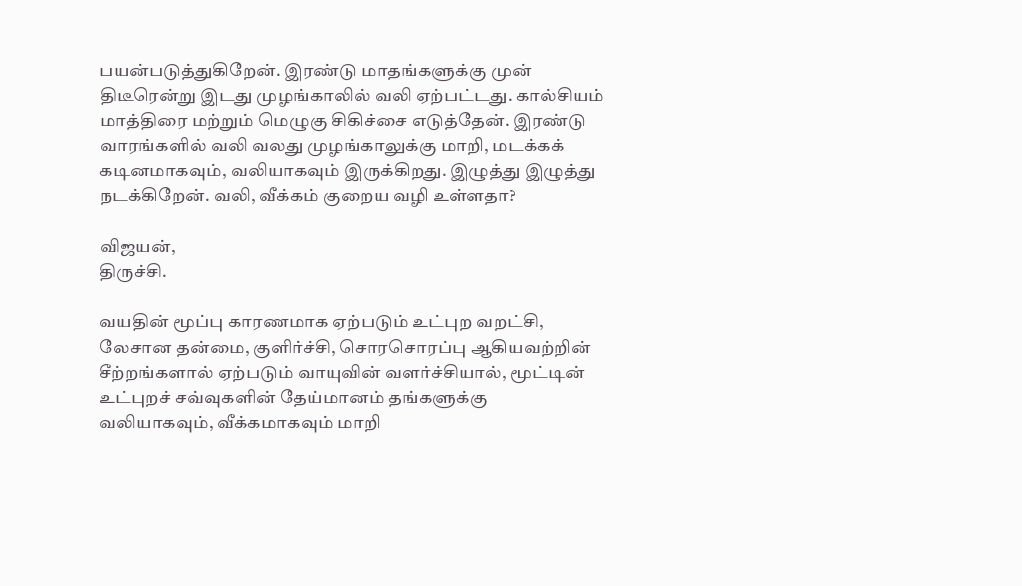பயன்படுத்துகிறேன். இரண்டு மாதங்களுக்கு முன் திடீரென்று இடது முழங்காலில் வலி ஏற்பட்டது. கால்சியம் மாத்திரை மற்றும் மெழுகு சிகிச்சை எடுத்தேன். இரண்டு வாரங்களில் வலி வலது முழங்காலுக்கு மாறி, மடக்கக் கடினமாகவும், வலியாகவும் இருக்கிறது. இழுத்து இழுத்து நடக்கிறேன். வலி, வீக்கம் குறைய வழி உள்ளதா?

விஜயன்,
திருச்சி.

வயதின் மூப்பு காரணமாக ஏற்படும் உட்புற வறட்சி, லேசான தன்மை, குளிர்ச்சி, சொரசொரப்பு ஆகியவற்றின் சீற்றங்களால் ஏற்படும் வாயுவின் வளர்ச்சியால், மூட்டின் உட்புறச் சவ்வுகளின் தேய்மானம் தங்களுக்கு வலியாகவும், வீக்கமாகவும் மாறி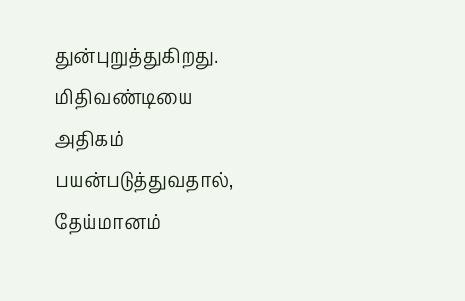துன்புறுத்துகிறது. மிதிவண்டியை அதிகம் பயன்படுத்துவதால், தேய்மானம்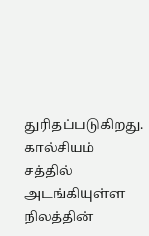துரிதப்படுகிறது. கால்சியம் சத்தில் அடங்கியுள்ள நிலத்தின்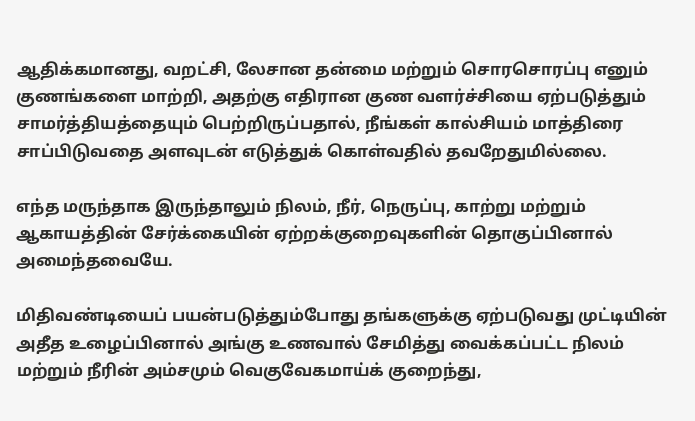ஆதிக்கமானது, வறட்சி, லேசான தன்மை மற்றும் சொரசொரப்பு எனும் குணங்களை மாற்றி, அதற்கு எதிரான குண வளர்ச்சியை ஏற்படுத்தும் சாமர்த்தியத்தையும் பெற்றிருப்பதால், நீங்கள் கால்சியம் மாத்திரை சாப்பிடுவதை அளவுடன் எடுத்துக் கொள்வதில் தவறேதுமில்லை.

எந்த மருந்தாக இருந்தாலும் நிலம், நீர், நெருப்பு, காற்று மற்றும் ஆகாயத்தின் சேர்க்கையின் ஏற்றக்குறைவுகளின் தொகுப்பினால் அமைந்தவையே.

மிதிவண்டியைப் பயன்படுத்தும்போது தங்களுக்கு ஏற்படுவது முட்டியின் அதீத உழைப்பினால் அங்கு உணவால் சேமித்து வைக்கப்பட்ட நிலம் மற்றும் நீரின் அம்சமும் வெகுவேகமாய்க் குறைந்து,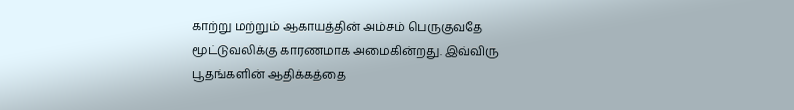காற்று மற்றும் ஆகாயத்தின் அம்சம் பெருகுவதே மூட்டுவலிக்கு காரணமாக அமைகின்றது. இவ்விரு பூதங்களின் ஆதிக்கத்தை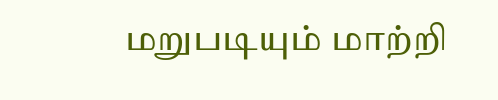மறுபடியும் மாற்றி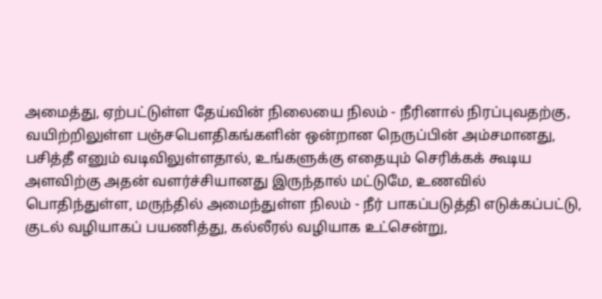அமைத்து, ஏற்பட்டுள்ள தேய்வின் நிலையை நிலம் - நீரினால் நிரப்புவதற்கு, வயிற்றிலுள்ள பஞ்சபெளதிகங்களின் ஒன்றான நெருப்பின் அம்சமானது, பசித்தீ எனும் வடிவிலுள்ளதால், உங்களுக்கு எதையும் செரிக்கக் கூடிய அளவிற்கு அதன் வளர்ச்சியானது இருந்தால் மட்டுமே, உணவில் பொதிந்துள்ள, மருந்தில் அமைந்துள்ள நிலம் - நீர் பாகப்படுத்தி எடுக்கப்பட்டு, குடல் வழியாகப் பயணித்து, கல்லீரல் வழியாக உட்சென்று,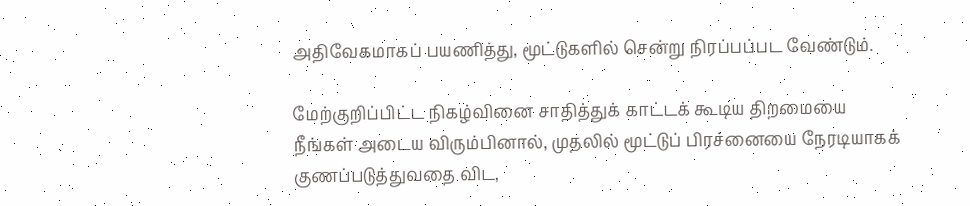அதிவேகமாகப் பயணித்து, மூட்டுகளில் சென்று நிரப்பப்பட வேண்டும்.

மேற்குறிப்பிட்ட நிகழ்வினை சாதித்துக் காட்டக் கூடிய திறமையை நீங்கள் அடைய விரும்பினால், முதலில் மூட்டுப் பிரச்னையை நேரடியாகக் குணப்படுத்துவதை விட,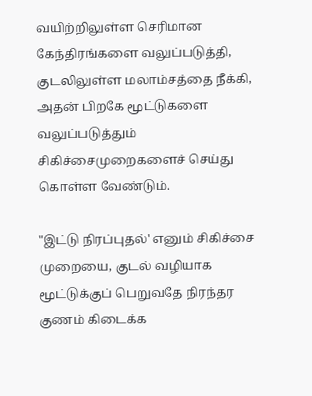வயிற்றிலுள்ள செரிமான கேந்திரங்களை வலுப்படுத்தி, குடலிலுள்ள மலாம்சத்தை நீக்கி, அதன் பிறகே மூட்டுகளை வலுப்படுத்தும் சிகிச்சைமுறைகளைச் செய்து கொள்ள வேண்டும்.

"இட்டு நிரப்புதல்' எனும் சிகிச்சை முறையை, குடல் வழியாக மூட்டுக்குப் பெறுவதே நிரந்தர குணம் கிடைக்க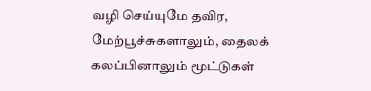வழி செய்யுமே தவிர, மேற்பூச்சுகளாலும், தைலக் கலப்பினாலும் மூட்டுகள்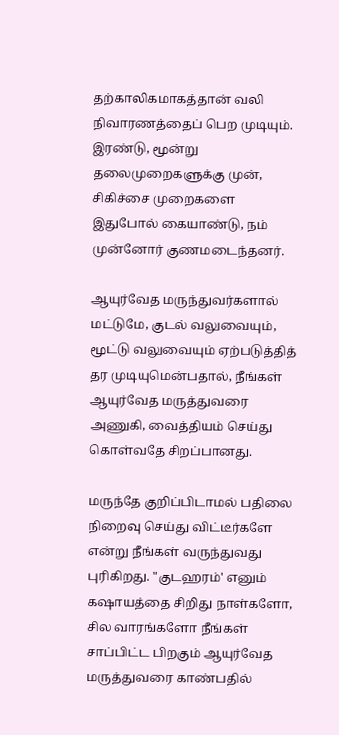தற்காலிகமாகத்தான் வலி நிவாரணத்தைப் பெற முடியும். இரண்டு, மூன்று தலைமுறைகளுக்கு முன், சிகிச்சை முறைகளை இதுபோல் கையாண்டு, நம் முன்னோர் குணமடைந்தனர்.

ஆயுர்வேத மருந்துவர்களால் மட்டுமே, குடல் வலுவையும், மூட்டு வலுவையும் ஏற்படுத்தித் தர முடியுமென்பதால், நீங்கள் ஆயுர்வேத மருத்துவரை அணுகி, வைத்தியம் செய்து கொள்வதே சிறப்பானது.

மருந்தே குறிப்பிடாமல் பதிலை நிறைவு செய்து விட்டீர்களே என்று நீங்கள் வருந்துவது புரிகிறது. "குடஹரம்' எனும் கஷாயத்தை சிறிது நாள்களோ, சில வாரங்களோ நீங்கள் சாப்பிட்ட பிறகும் ஆயுர்வேத மருத்துவரை காண்பதில்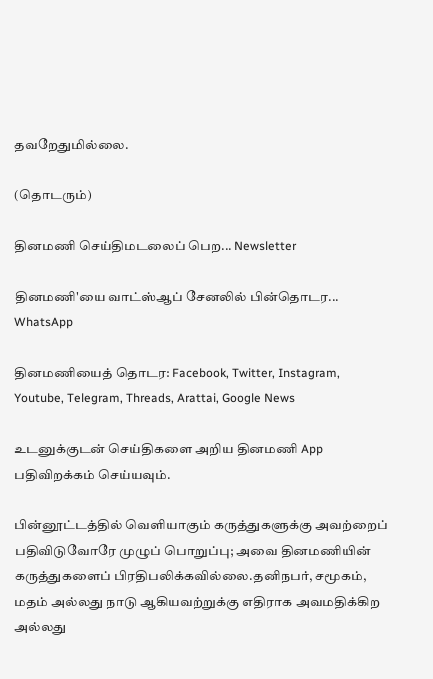தவறேதுமில்லை.

(தொடரும்)

தினமணி செய்திமடலைப் பெற... Newsletter

தினமணி'யை வாட்ஸ்ஆப் சேனலில் பின்தொடர... WhatsApp

தினமணியைத் தொடர: Facebook, Twitter, Instagram, Youtube, Telegram, Threads, Arattai, Google News

உடனுக்குடன் செய்திகளை அறிய தினமணி App பதிவிறக்கம் செய்யவும்.

பின்னூட்டத்தில் வெளியாகும் கருத்துகளுக்கு அவற்றைப் பதிவிடுவோரே முழுப் பொறுப்பு; அவை தினமணியின் கருத்துகளைப் பிரதிபலிக்கவில்லை.தனிநபர், சமூகம், மதம் அல்லது நாடு ஆகியவற்றுக்கு எதிராக அவமதிக்கிற அல்லது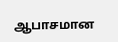ஆபாசமான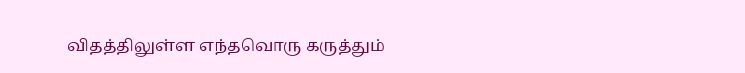விதத்திலுள்ள எந்தவொரு கருத்தும்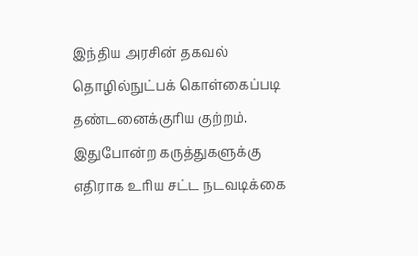இந்திய அரசின் தகவல் தொழில்நுட்பக் கொள்கைப்படி தண்டனைக்குரிய குற்றம். இதுபோன்ற கருத்துகளுக்கு எதிராக உரிய சட்ட நடவடிக்கை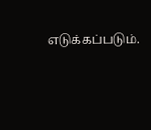எடுக்கப்படும்.